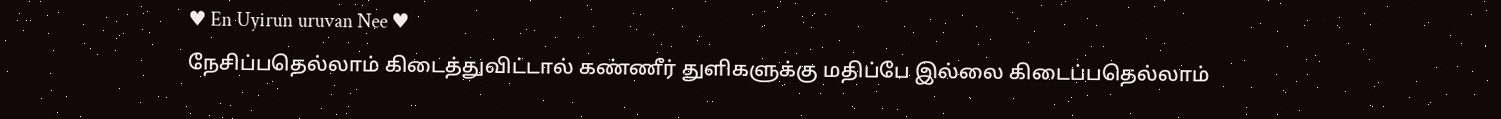♥ En Uyirun uruvan Nee ♥
நேசிப்பதெல்லாம் கிடைத்துவிட்டால் கண்ணீர் துளிகளுக்கு மதிப்பே இல்லை கிடைப்பதெல்லாம்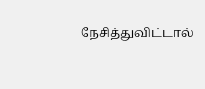நேசித்துவிட்டால்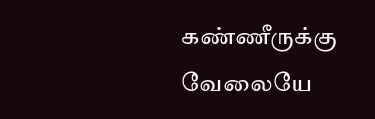கண்ணீருக்கு வேலையே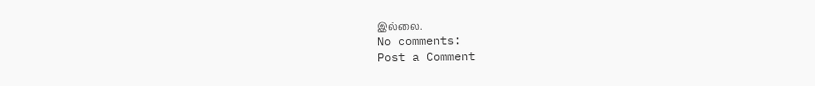இல்லை.
No comments:
Post a Comment